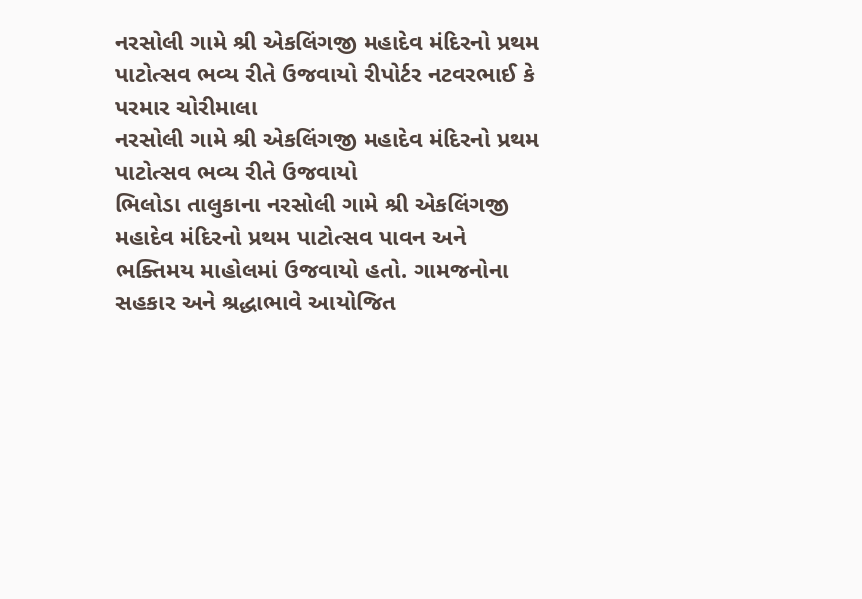નરસોલી ગામે શ્રી એકલિંગજી મહાદેવ મંદિરનો પ્રથમ પાટોત્સવ ભવ્ય રીતે ઉજવાયો રીપોર્ટર નટવરભાઈ કે પરમાર ચોરીમાલા
નરસોલી ગામે શ્રી એકલિંગજી મહાદેવ મંદિરનો પ્રથમ પાટોત્સવ ભવ્ય રીતે ઉજવાયો
ભિલોડા તાલુકાના નરસોલી ગામે શ્રી એકલિંગજી મહાદેવ મંદિરનો પ્રથમ પાટોત્સવ પાવન અને ભક્તિમય માહોલમાં ઉજવાયો હતો. ગામજનોના સહકાર અને શ્રદ્ધાભાવે આયોજિત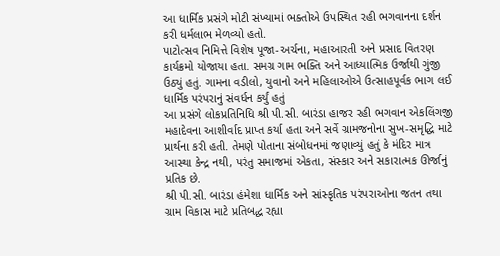આ ધાર્મિક પ્રસંગે મોટી સંખ્યામાં ભક્તોએ ઉપસ્થિત રહી ભગવાનના દર્શન કરી ધર્મલાભ મેળવ્યો હતો.
પાટોત્સવ નિમિત્તે વિશેષ પૂજા-અર્ચના, મહાઆરતી અને પ્રસાદ વિતરણ કાર્યક્રમો યોજાયા હતા. સમગ્ર ગામ ભક્તિ અને આધ્યાત્મિક ઉર્જાથી ગુંજી ઉઠ્યું હતું. ગામના વડીલો, યુવાનો અને મહિલાઓએ ઉત્સાહપૂર્વક ભાગ લઈ ધાર્મિક પરંપરાનું સંવર્ધન કર્યું હતું
આ પ્રસંગે લોકપ્રતિનિધિ શ્રી પી.સી. બારંડા હાજર રહી ભગવાન એકલિંગજી મહાદેવના આશીર્વાદ પ્રાપ્ત કર્યા હતા અને સર્વે ગ્રામજનોના સુખ-સમૃદ્ધિ માટે પ્રાર્થના કરી હતી. તેમણે પોતાના સંબોધનમાં જણાવ્યું હતું કે મંદિર માત્ર આસ્થા કેન્દ્ર નથી, પરંતુ સમાજમાં એકતા, સંસ્કાર અને સકારાત્મક ઊર્જાનું પ્રતિક છે.
શ્રી પી.સી. બારંડા હંમેશા ધાર્મિક અને સાંસ્કૃતિક પરંપરાઓના જતન તથા ગ્રામ વિકાસ માટે પ્રતિબદ્ધ રહ્યા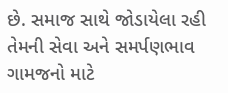છે. સમાજ સાથે જોડાયેલા રહી તેમની સેવા અને સમર્પણભાવ ગામજનો માટે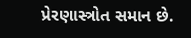પ્રેરણાસ્ત્રોત સમાન છે.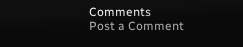Comments
Post a Comment